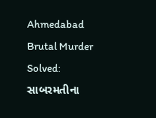Ahmedabad Brutal Murder Solved: સાબરમતીના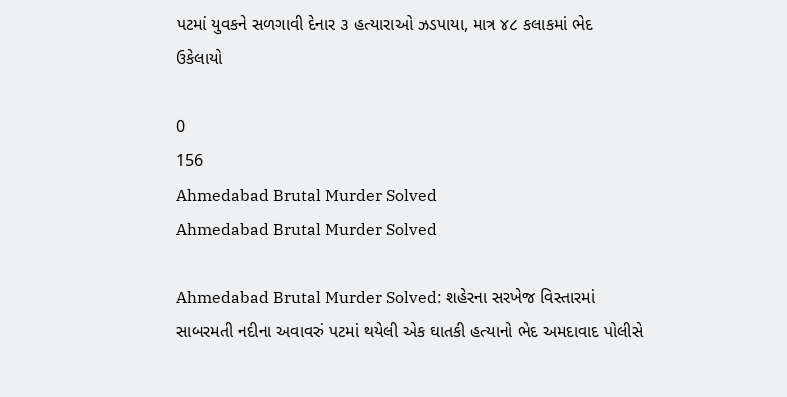પટમાં યુવકને સળગાવી દેનાર ૩ હત્યારાઓ ઝડપાયા, માત્ર ૪૮ કલાકમાં ભેદ ઉકેલાયો

0
156
Ahmedabad Brutal Murder Solved
Ahmedabad Brutal Murder Solved

Ahmedabad Brutal Murder Solved: શહેરના સરખેજ વિસ્તારમાં સાબરમતી નદીના અવાવરું પટમાં થયેલી એક ઘાતકી હત્યાનો ભેદ અમદાવાદ પોલીસે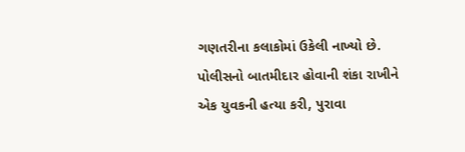ગણતરીના કલાકોમાં ઉકેલી નાખ્યો છે. પોલીસનો બાતમીદાર હોવાની શંકા રાખીને એક યુવકની હત્યા કરી, પુરાવા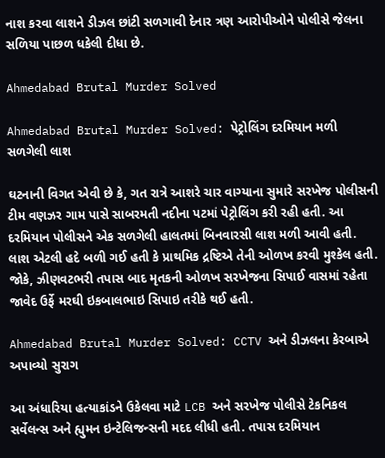નાશ કરવા લાશને ડીઝલ છાંટી સળગાવી દેનાર ત્રણ આરોપીઓને પોલીસે જેલના સળિયા પાછળ ધકેલી દીધા છે.

Ahmedabad Brutal Murder Solved

Ahmedabad Brutal Murder Solved: પેટ્રોલિંગ દરમિયાન મળી સળગેલી લાશ

ઘટનાની વિગત એવી છે કે, ગત રાત્રે આશરે ચાર વાગ્યાના સુમારે સરખેજ પોલીસની ટીમ વણઝર ગામ પાસે સાબરમતી નદીના પટમાં પેટ્રોલિંગ કરી રહી હતી. આ દરમિયાન પોલીસને એક સળગેલી હાલતમાં બિનવારસી લાશ મળી આવી હતી. લાશ એટલી હદે બળી ગઈ હતી કે પ્રાથમિક દ્રષ્ટિએ તેની ઓળખ કરવી મુશ્કેલ હતી. જોકે, ઝીણવટભરી તપાસ બાદ મૃતકની ઓળખ સરખેજના સિપાઈ વાસમાં રહેતા જાવેદ ઉર્ફે મરઘી ઇકબાલભાઇ સિપાઇ તરીકે થઈ હતી.

Ahmedabad Brutal Murder Solved: CCTV અને ડીઝલના કેરબાએ અપાવ્યો સુરાગ

આ અંધારિયા હત્યાકાંડને ઉકેલવા માટે LCB અને સરખેજ પોલીસે ટેકનિકલ સર્વેલન્સ અને હ્યુમન ઇન્ટેલિજન્સની મદદ લીધી હતી. તપાસ દરમિયાન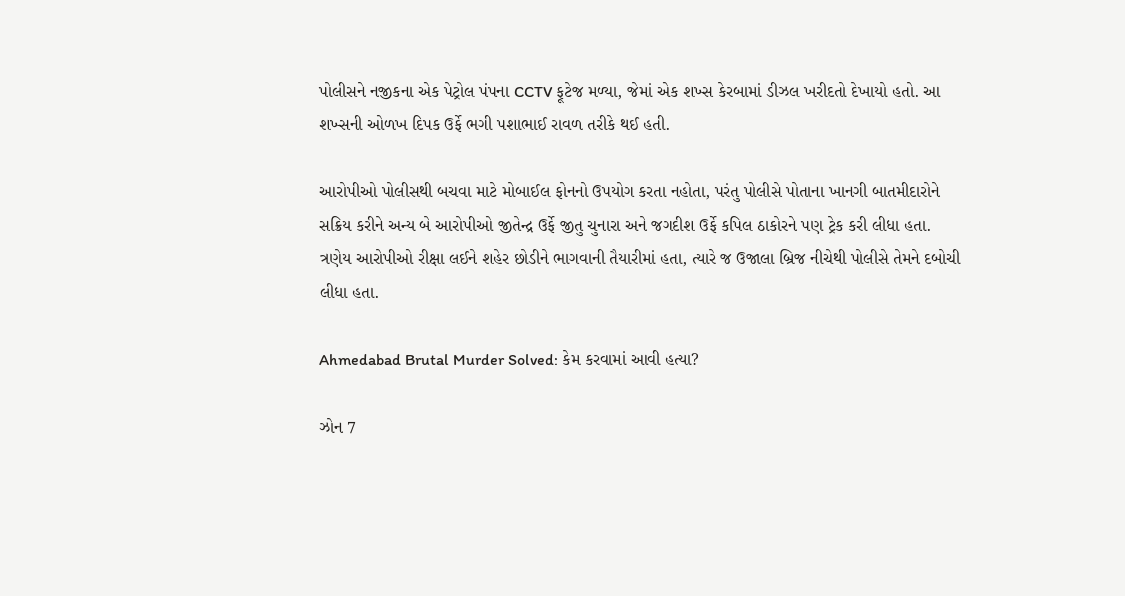પોલીસને નજીકના એક પેટ્રોલ પંપના CCTV ફૂટેજ મળ્યા, જેમાં એક શખ્સ કેરબામાં ડીઝલ ખરીદતો દેખાયો હતો. આ શખ્સની ઓળખ દિપક ઉર્ફે ભગી પશાભાઈ રાવળ તરીકે થઈ હતી.

આરોપીઓ પોલીસથી બચવા માટે મોબાઈલ ફોનનો ઉપયોગ કરતા નહોતા, પરંતુ પોલીસે પોતાના ખાનગી બાતમીદારોને સક્રિય કરીને અન્ય બે આરોપીઓ જીતેન્દ્ર ઉર્ફે જીતુ ચુનારા અને જગદીશ ઉર્ફે કપિલ ઠાકોરને પણ ટ્રેક કરી લીધા હતા. ત્રણેય આરોપીઓ રીક્ષા લઈને શહેર છોડીને ભાગવાની તૈયારીમાં હતા, ત્યારે જ ઉજાલા બ્રિજ નીચેથી પોલીસે તેમને દબોચી લીધા હતા.

Ahmedabad Brutal Murder Solved: કેમ કરવામાં આવી હત્યા?

ઝોન 7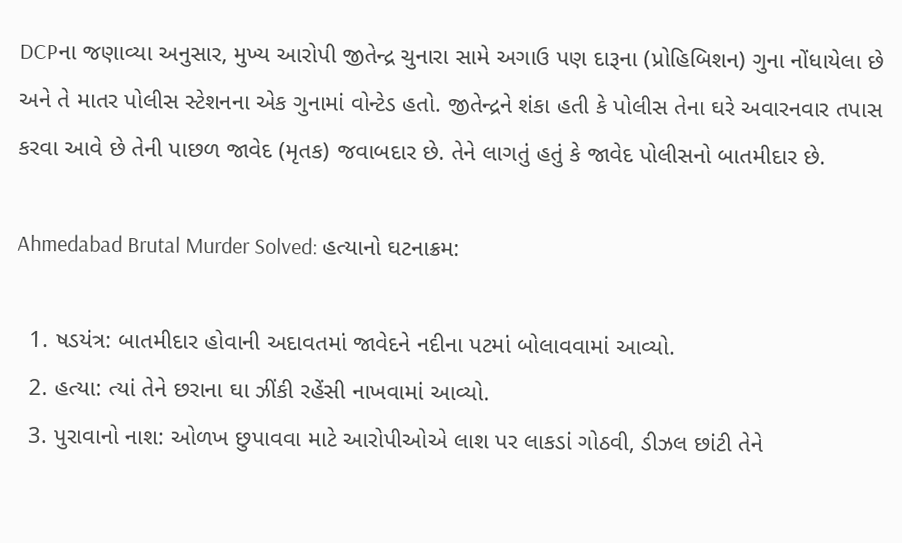DCPના જણાવ્યા અનુસાર, મુખ્ય આરોપી જીતેન્દ્ર ચુનારા સામે અગાઉ પણ દારૂના (પ્રોહિબિશન) ગુના નોંધાયેલા છે અને તે માતર પોલીસ સ્ટેશનના એક ગુનામાં વોન્ટેડ હતો. જીતેન્દ્રને શંકા હતી કે પોલીસ તેના ઘરે અવારનવાર તપાસ કરવા આવે છે તેની પાછળ જાવેદ (મૃતક) જવાબદાર છે. તેને લાગતું હતું કે જાવેદ પોલીસનો બાતમીદાર છે.

Ahmedabad Brutal Murder Solved: હત્યાનો ઘટનાક્રમ:

  1. ષડયંત્ર: બાતમીદાર હોવાની અદાવતમાં જાવેદને નદીના પટમાં બોલાવવામાં આવ્યો.
  2. હત્યા: ત્યાં તેને છરાના ઘા ઝીંકી રહેંસી નાખવામાં આવ્યો.
  3. પુરાવાનો નાશ: ઓળખ છુપાવવા માટે આરોપીઓએ લાશ પર લાકડાં ગોઠવી, ડીઝલ છાંટી તેને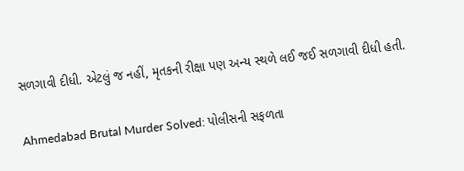સળગાવી દીધી. એટલું જ નહીં, મૃતકની રીક્ષા પણ અન્ય સ્થળે લઈ જઈ સળગાવી દીધી હતી.

Ahmedabad Brutal Murder Solved: પોલીસની સફળતા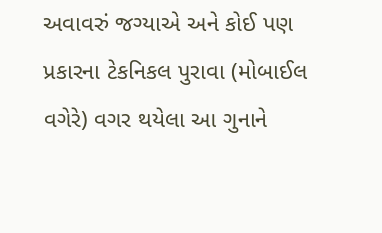અવાવરું જગ્યાએ અને કોઈ પણ પ્રકારના ટેકનિકલ પુરાવા (મોબાઈલ વગેરે) વગર થયેલા આ ગુનાને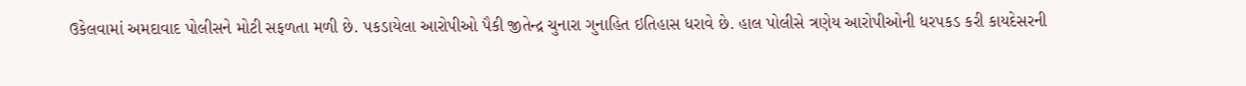ઉકેલવામાં અમદાવાદ પોલીસને મોટી સફળતા મળી છે. પકડાયેલા આરોપીઓ પૈકી જીતેન્દ્ર ચુનારા ગુનાહિત ઇતિહાસ ધરાવે છે. હાલ પોલીસે ત્રણેય આરોપીઓની ધરપકડ કરી કાયદેસરની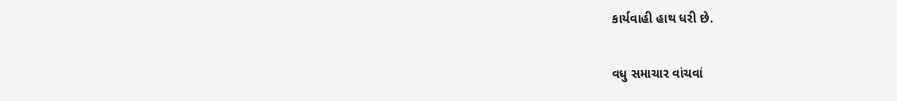કાર્યવાહી હાથ ધરી છે.

વધુ સમાચાર વાંચવાં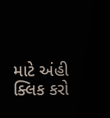માટે અંહી ક્લિક કરો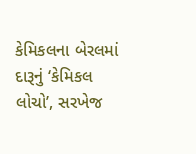કેમિકલના બેરલમાં દારૂનું ‘કેમિકલ લોચો’, સરખેજ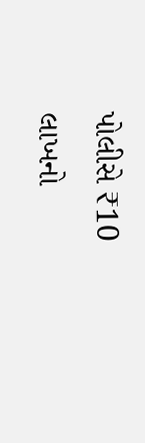પોલીસે ₹10 લાખનો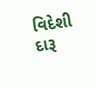વિદેશી દારૂ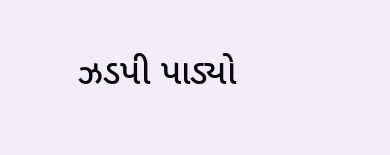ઝડપી પાડ્યો